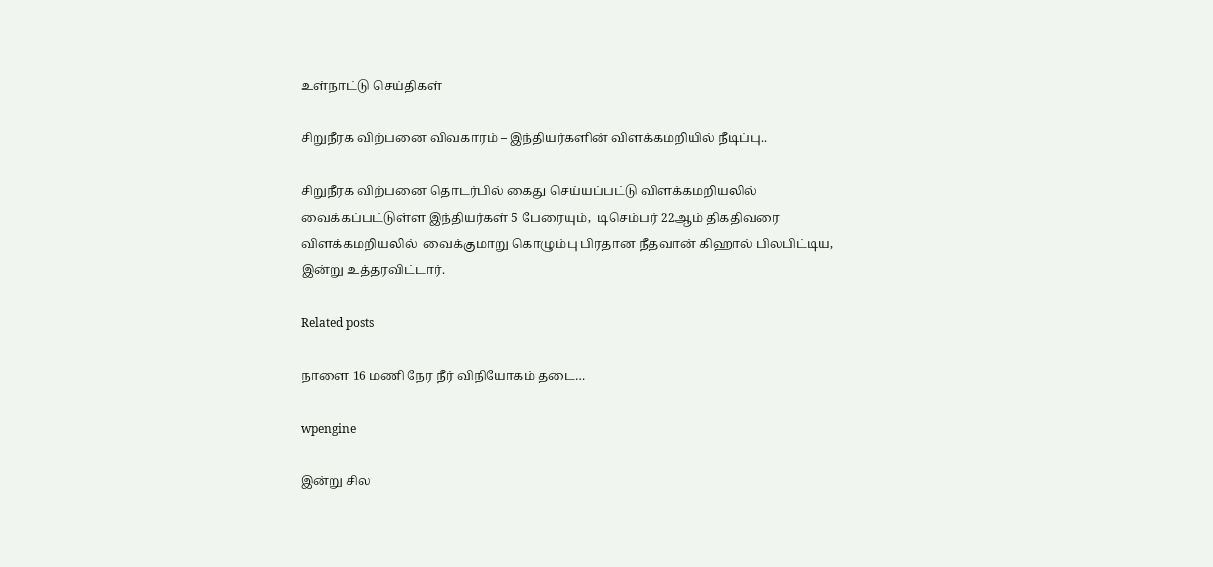உள்நாட்டு செய்திகள்

சிறுநீரக விற்பனை விவகாரம் – இந்தியர்களின் விளக்கமறியில் நீடிப்பு..

சிறுநீரக விற்பனை தொடர்பில் கைது செய்யப்பட்டு விளக்கமறியலில் வைக்கப்பட்டுள்ள இந்தியர்கள் 5 பேரையும்,  டிசெம்பர் 22ஆம் திகதிவரை விளக்கமறியலில்  வைக்குமாறு கொழும்பு பிரதான நீதவான் கிஹால் பிலபிட்டிய, இன்று உத்தரவிட்டார்.

Related posts

நாளை 16 மணி நேர நீர் விநியோகம் தடை…

wpengine

இன்று சில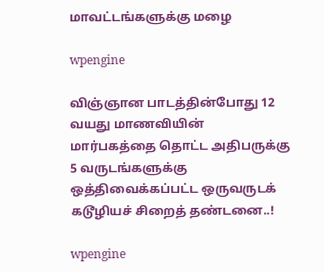மாவட்டங்களுக்கு மழை

wpengine

விஞ்ஞான பாடத்தின்போது 12 வயது மாணவியின் மார்பகத்தை தொட்ட அதிபருக்கு 5 வருடங்களுக்கு ஒத்திவைக்கப்பட்ட ஒருவருடக் கடூழியச் சிறைத் தண்டனை..!

wpengine